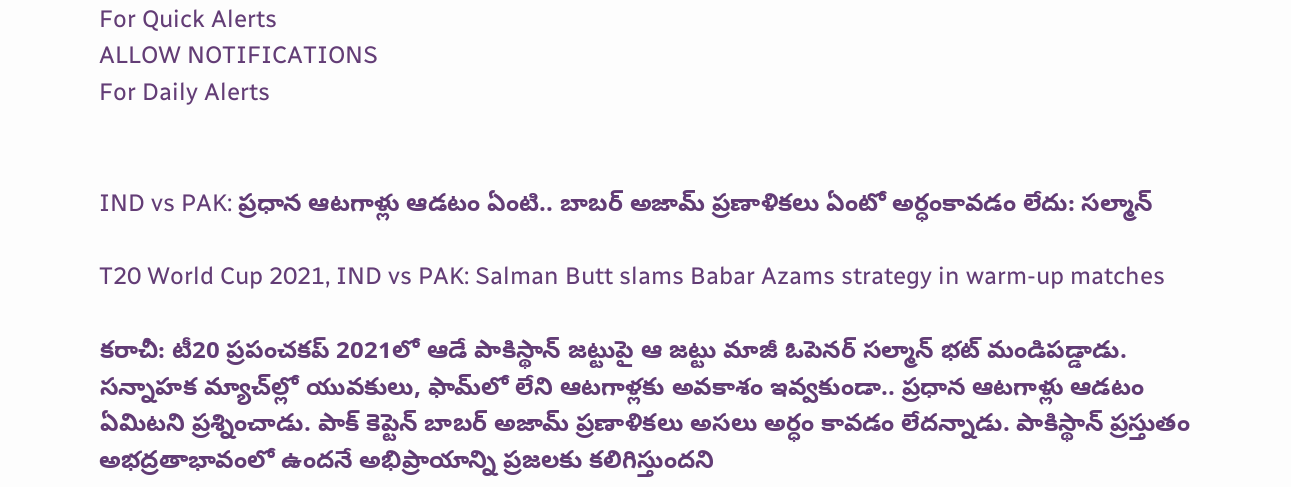For Quick Alerts
ALLOW NOTIFICATIONS
For Daily Alerts


IND vs PAK: ప్రధాన ఆటగాళ్లు ఆడటం ఏంటి.. బాబర్‌ అజామ్‌ ప్రణాళికలు ఏంటో అర్ధంకావడం లేదు: సల్మాన్

T20 World Cup 2021, IND vs PAK: Salman Butt slams Babar Azams strategy in warm-up matches

కరాచీ: టీ20 ప్రపంచకప్‌ 2021లో ఆడే పాకిస్థాన్‌ జట్టుపై ఆ జట్టు మాజీ ఓపెనర్ సల్మాన్‌ భట్‌ మండిపడ్డాడు. సన్నాహక మ్యాచ్‌ల్లో యువకులు, ఫామ్‌లో లేని ఆటగాళ్లకు అవకాశం ఇవ్వకుండా.. ప్రధాన ఆటగాళ్లు ఆడటం ఏమిటని ప్రశ్నించాడు. పాక్‌ కెప్టెన్‌ బాబర్‌ అజామ్‌ ప్రణాళికలు అసలు అర్ధం కావడం లేదన్నాడు. పాకిస్థాన్‌ ప్రస్తుతం అభద్రతాభావంలో ఉందనే అభిప్రాయాన్ని ప్రజలకు కలిగిస్తుందని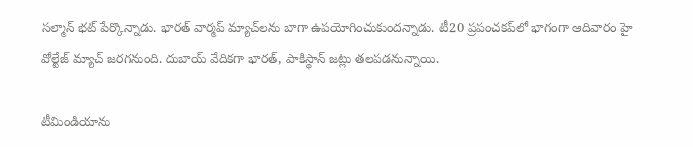సల్మాన్‌ భట్‌ పేర్కొన్నాడు. భారత్ వార్మప్‌ మ్యాచ్‌లను బాగా ఉపయోగించుకుందన్నాడు. టీ20 ప్రపంచకప్‌లో భాగంగా ఆదివారం హై వోల్టేజ్ మ్యాచ్ జరగనుంది. దుబాయ్ వేదికగా భారత్, పాకిస్థాన్ జట్లు తలపడనున్నాయి.

టీమిండియాను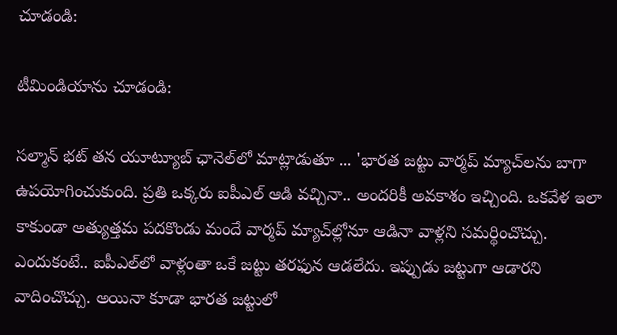చూడండి:

టీమిండియాను చూడండి:

సల్మాన్‌ భట్‌ తన యూట్యూబ్‌ ఛానెల్‌లో మాట్లాడుతూ ... 'భారత జట్టు వార్మప్‌ మ్యాచ్‌లను బాగా ఉపయోగించుకుంది. ప్రతి ఒక్కరు ఐపీఎల్‌ ఆడి వచ్చినా.. అందరికీ అవకాశం ఇచ్చింది. ఒకవేళ ఇలా కాకుండా అత్యుత్తమ పదకొండు మందే వార్మప్ మ్యాచ్‌ల్లోనూ ఆడినా వాళ్లని సమర్థించొచ్చు. ఎందుకంటే.. ఐపీఎల్‌లో వాళ్లంతా ఒకే జట్టు తరఫున ఆడలేదు. ఇప్పుడు జట్టుగా ఆడారని వాదించొచ్చు. అయినా కూడా భారత జట్టులో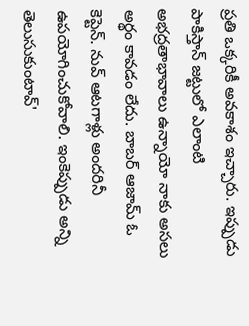ప్రతి ఒక్కరికీ అవకాశం ఇచ్చారు. ఇప్పుడు పాకిస్తాన్ జట్టులో ఎలాంటి అభద్రతాభావాలు ఉన్నాయో నాకు అసలు అర్థం కావడం లేదు. బాబర్‌ ఆజామ్ ఓ కెప్టెన్. నువ్ ఆటగాళ్లు అందరినీ ఉపయోగించుకోవాలి. ఇంకెప్పుడు అన్ని తెలుసుకుంటావ్'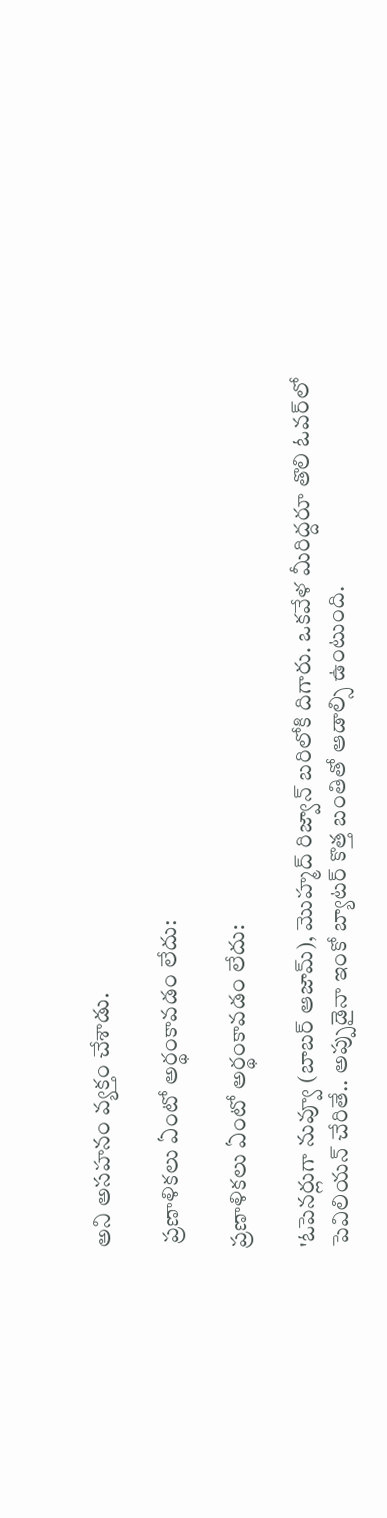అని అసహనం వ్యక్తం చేశాడు.

 ప్రణాళికలు ఏంటో అర్థంకావడం లేదు:

ప్రణాళికలు ఏంటో అర్థంకావడం లేదు:

'ఓపెనర్లుగా నువ్వూ (బాబర్‌ ఆజామ్), మొహ్మద్ రిజ్వాన్‌ బరిలోకి దిగారు. ఒకవేళ మీరిద్దరూ తొలి ఓవర్‌లో పెవిలియన్‌ చేరితే.. అప్పుడైనా ఇంకో బ్యాటర్ కొత్త బంతితో ఆడాల్సి ఉంటుంది.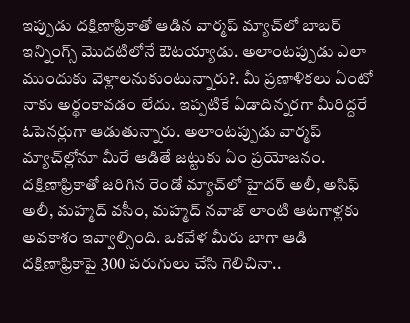ఇప్పుడు దక్షిణాఫ్రికాతో ఆడిన వార్మప్ మ్యాచ్‌లో బాబర్‌ ఇన్నింగ్స్ మొదటిలోనే ఔటయ్యాడు. అలాంటప్పుడు ఎలా ముందుకు వెళ్లాలనుకుంటున్నారు?. మీ ప్రణాళికలు ఏంటో నాకు అర్థంకావడం లేదు. ఇప్పటికే ఏడాదిన్నరగా మీరిద్దరే ఓపెనర్లుగా ఆడుతున్నారు. అలాంటప్పుడు వార్మప్‌ మ్యాచ్‌ల్లోనూ మీరే ఆడితే జట్టుకు ఏం ప్రయోజనం. దక్షిణాఫ్రికాతో జరిగిన రెండో మ్యాచ్‌లో హైదర్‌ అలీ, అసిఫ్‌ అలీ, మహ్మద్‌ వసీం, మహ్మద్‌ నవాజ్‌ లాంటి ఆటగాళ్లకు అవకాశం ఇవ్వాల్సింది. ఒకవేళ మీరు బాగా ఆడి దక్షిణాఫ్రికాపై 300 పరుగులు చేసి గెలిచినా..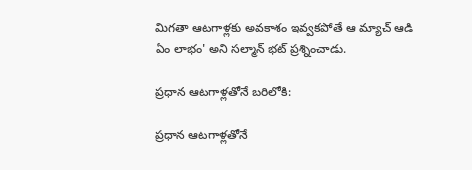మిగతా ఆటగాళ్లకు అవకాశం ఇవ్వకపోతే ఆ మ్యాచ్‌ ఆడి ఏం లాభం' అని సల్మాన్‌ భట్‌ ప్రశ్నించాడు.

ప్రధాన ఆటగాళ్లతోనే బరిలోకి:

ప్రధాన ఆటగాళ్లతోనే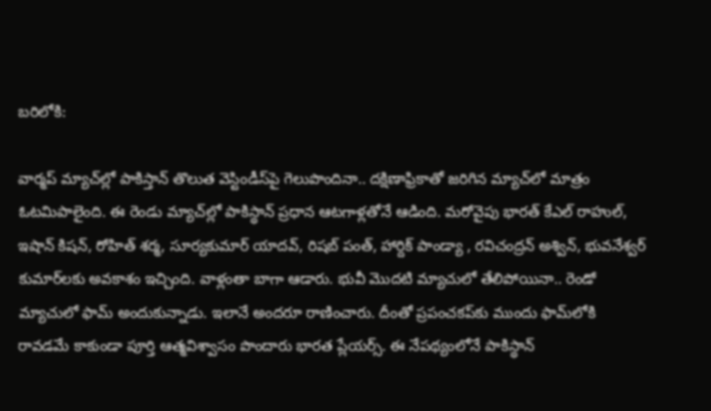బరిలోకి:

వార్మప్‌ మ్యాచ్‌ల్లో పాకిస్తాన్ తొలుత వెస్టిండీస్‌పై గెలుపొందినా.. దక్షిణాఫ్రికాతో జరిగిన మ్యాచ్‌లో మాత్రం ఓటమిపాలైంది. ఈ రెండు మ్యాచ్‌ల్లో పాకిస్థాన్‌ ప్రధాన ఆటగాళ్లతోనే ఆడింది. మరోవైపు భారత్ కేఎల్‌ రాహుల్‌, ఇషాన్‌ కిషన్‌, రోహిత్‌ శర్మ, సూర్యకుమార్‌ యాదవ్‌, రిషబ్ పంత్‌, హార్దిక్‌ పాండ్యా , రవిచంద్రన్‌ అశ్విన్‌, భువనేశ్వర్‌ కుమార్‌లకు అవకాశం ఇచ్చింది. వాళ్లంతా బాగా ఆడారు. భువీ మొదటి మ్యాచులో తేలిపోయినా.. రెండో మ్యాచులో ఫామ్ అందుకున్నాడు. ఇలానే అందరూ రాణించారు. దీంతో ప్రపంచకప్‌కు ముందు ఫామ్‌లోకి రావడమే కాకుండా పూర్తి ఆత్మవిశ్వాసం పొందారు భారత ప్లేయర్స్. ఈ నేపథ్యంలోనే పాకిస్థాన్‌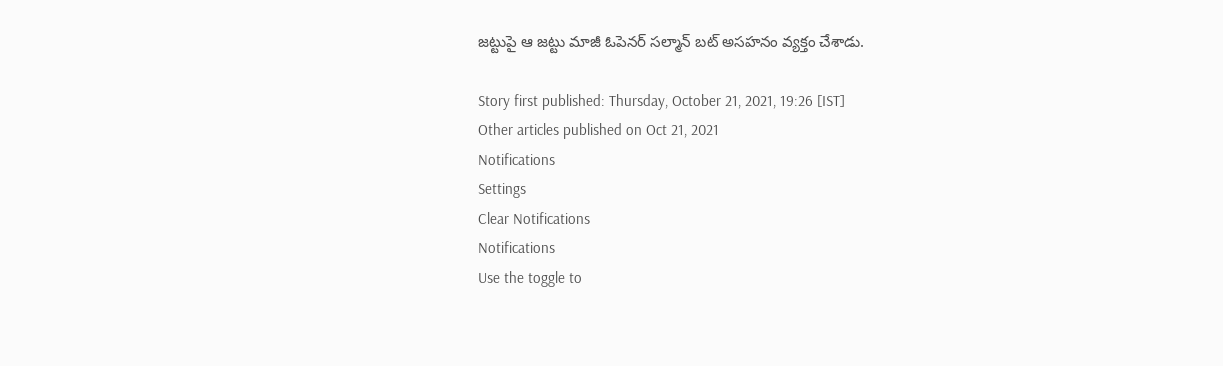జట్టుపై ఆ జట్టు మాజీ ఓపెనర్ సల్మాన్‌ బట్ అసహనం వ్యక్తం చేశాడు.

Story first published: Thursday, October 21, 2021, 19:26 [IST]
Other articles published on Oct 21, 2021
Notifications
Settings
Clear Notifications
Notifications
Use the toggle to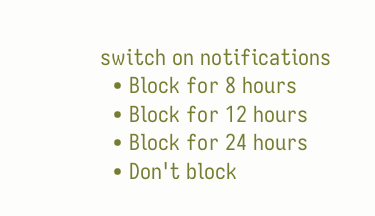switch on notifications
  • Block for 8 hours
  • Block for 12 hours
  • Block for 24 hours
  • Don't block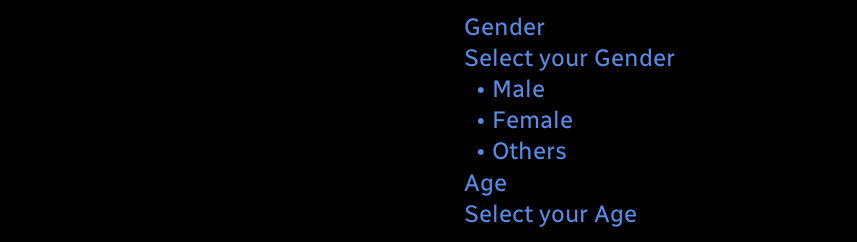Gender
Select your Gender
  • Male
  • Female
  • Others
Age
Select your Age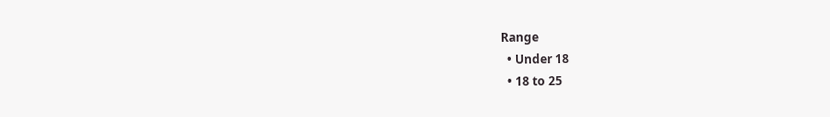Range
  • Under 18
  • 18 to 25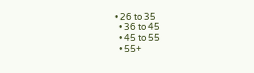• 26 to 35
  • 36 to 45
  • 45 to 55
  • 55+